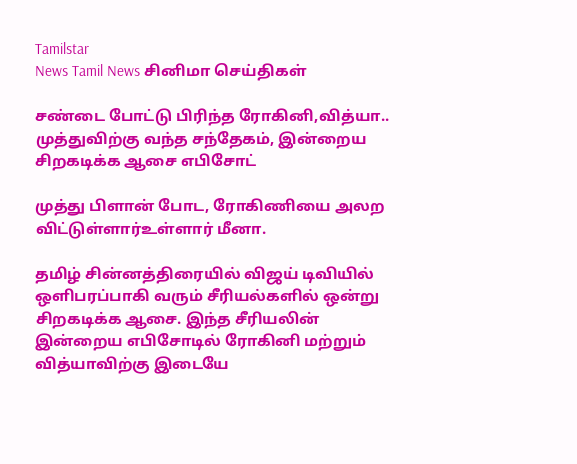Tamilstar
News Tamil News சினிமா செய்திகள்

சண்டை போட்டு பிரிந்த ரோகினி,வித்யா.. முத்துவிற்கு வந்த சந்தேகம், இன்றைய சிறகடிக்க ஆசை எபிசோட்

முத்து பிளான் போட, ரோகிணியை அலற விட்டுள்ளார்உள்ளார் மீனா.

தமிழ் சின்னத்திரையில் விஜய் டிவியில் ஒளிபரப்பாகி வரும் சீரியல்களில் ஒன்று சிறகடிக்க ஆசை. இந்த சீரியலின் இன்றைய எபிசோடில் ரோகினி மற்றும் வித்யாவிற்கு இடையே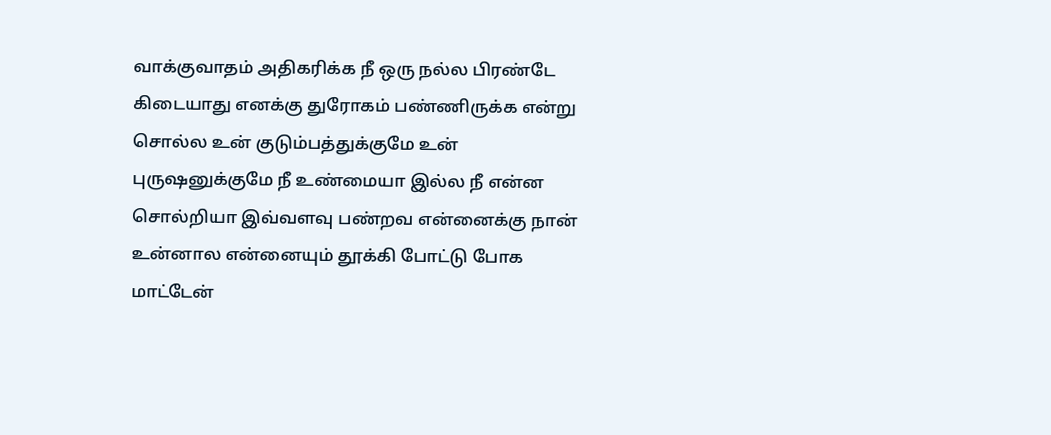வாக்குவாதம் அதிகரிக்க நீ ஒரு நல்ல பிரண்டே கிடையாது எனக்கு துரோகம் பண்ணிருக்க என்று சொல்ல உன் குடும்பத்துக்குமே உன் புருஷனுக்குமே நீ உண்மையா இல்ல நீ என்ன சொல்றியா இவ்வளவு பண்றவ என்னைக்கு நான் உன்னால என்னையும் தூக்கி போட்டு போக மாட்டேன்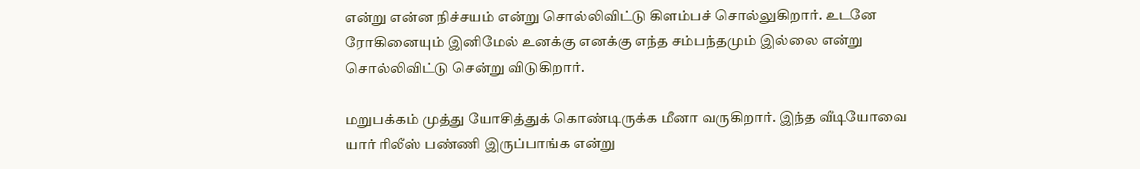என்று என்ன நிச்சயம் என்று சொல்லிவிட்டு கிளம்பச் சொல்லுகிறார். உடனே ரோகினையும் இனிமேல் உனக்கு எனக்கு எந்த சம்பந்தமும் இல்லை என்று சொல்லிவிட்டு சென்று விடுகிறார்.

மறுபக்கம் முத்து யோசித்துக் கொண்டிருக்க மீனா வருகிறார். இந்த வீடியோவை யார் ரிலீஸ் பண்ணி இருப்பாங்க என்று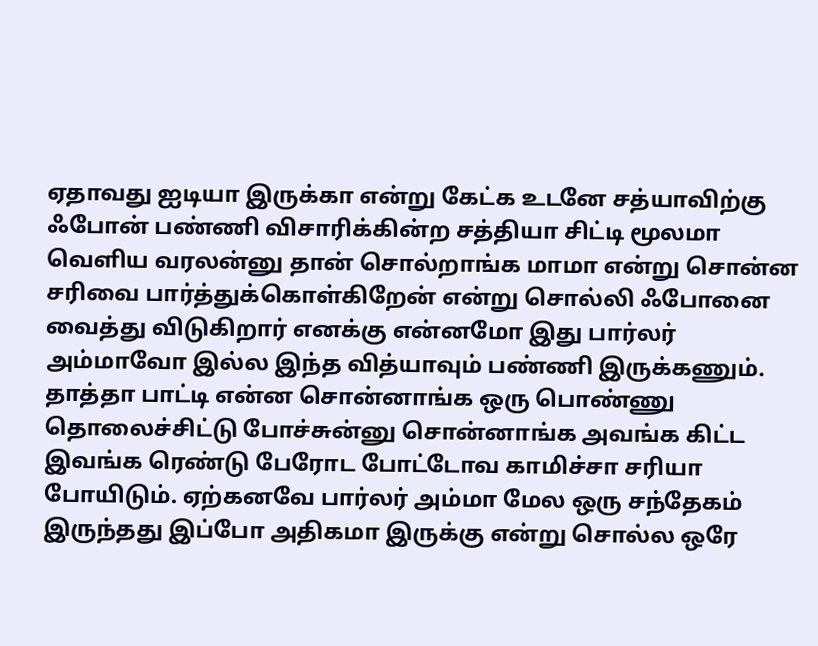ஏதாவது ஐடியா இருக்கா என்று கேட்க உடனே சத்யாவிற்கு ஃபோன் பண்ணி விசாரிக்கின்ற சத்தியா சிட்டி மூலமா வெளிய வரலன்னு தான் சொல்றாங்க மாமா என்று சொன்ன சரிவை பார்த்துக்கொள்கிறேன் என்று சொல்லி ஃபோனை வைத்து விடுகிறார் எனக்கு என்னமோ இது பார்லர் அம்மாவோ இல்ல இந்த வித்யாவும் பண்ணி இருக்கணும். தாத்தா பாட்டி என்ன சொன்னாங்க ஒரு பொண்ணு தொலைச்சிட்டு போச்சுன்னு சொன்னாங்க அவங்க கிட்ட இவங்க ரெண்டு பேரோட போட்டோவ காமிச்சா சரியா போயிடும். ஏற்கனவே பார்லர் அம்மா மேல ஒரு சந்தேகம் இருந்தது இப்போ அதிகமா இருக்கு என்று சொல்ல ஒரே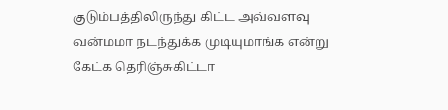குடும்பத்திலிருந்து கிட்ட அவ்வளவு வன்மமா நடந்துக்க முடியுமாங்க என்று கேட்க தெரிஞ்சுகிட்டா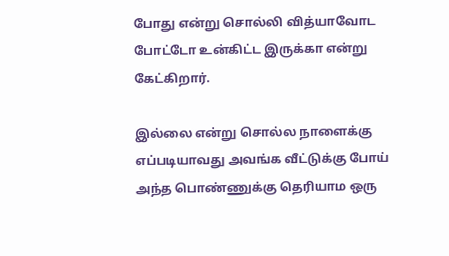போது என்று சொல்லி வித்யாவோட போட்டோ உன்கிட்ட இருக்கா என்று கேட்கிறார்.

இல்லை என்று சொல்ல நாளைக்கு எப்படியாவது அவங்க வீட்டுக்கு போய் அந்த பொண்ணுக்கு தெரியாம ஒரு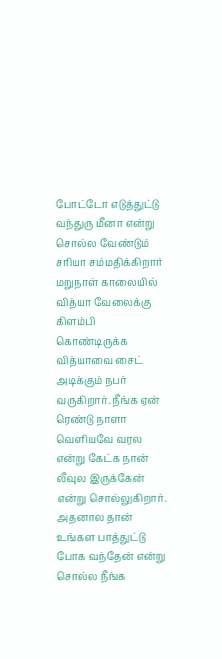போட்டோ எடுத்துட்டு வந்துரு மீனா என்று சொல்ல வேண்டும் சரியா சம்மதிக்கிறார் மறுநாள் காலையில் வித்யா வேலைக்கு கிளம்பி கொண்டிருக்க வித்யாவை சைட் அடிக்கும் நபர் வருகிறார். நீங்க ஏன் ரெண்டு நாளா வெளியவே வரல என்று கேட்க நான் லீவுல இருக்கேன் என்று சொல்லுகிறார். அதனால தான் உங்கள பாத்துட்டு போக வந்தேன் என்று சொல்ல நீங்க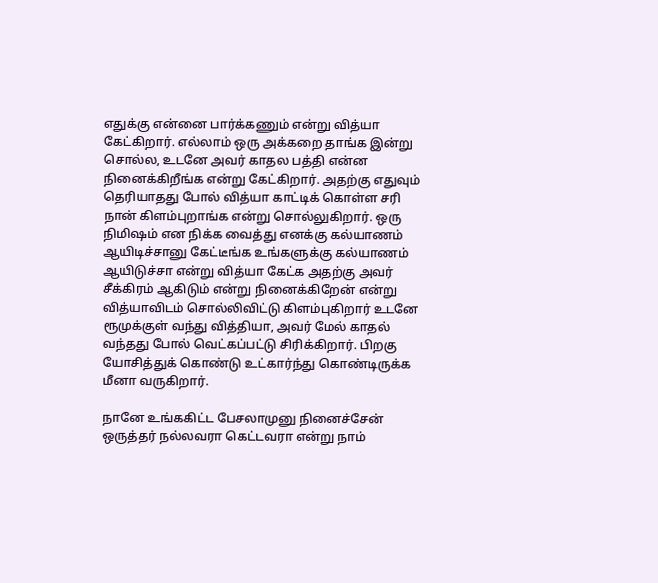எதுக்கு என்னை பார்க்கணும் என்று வித்யா கேட்கிறார். எல்லாம் ஒரு அக்கறை தாங்க இன்று சொல்ல, உடனே அவர் காதல பத்தி என்ன நினைக்கிறீங்க என்று கேட்கிறார். அதற்கு எதுவும் தெரியாதது போல் வித்யா காட்டிக் கொள்ள சரி நான் கிளம்புறாங்க என்று சொல்லுகிறார். ஒரு நிமிஷம் என நிக்க வைத்து எனக்கு கல்யாணம் ஆயிடிச்சானு கேட்டீங்க உங்களுக்கு கல்யாணம் ஆயிடுச்சா என்று வித்யா கேட்க அதற்கு அவர் சீக்கிரம் ஆகிடும் என்று நினைக்கிறேன் என்று வித்யாவிடம் சொல்லிவிட்டு கிளம்புகிறார் உடனே ரூமுக்குள் வந்து வித்தியா, அவர் மேல் காதல் வந்தது போல் வெட்கப்பட்டு சிரிக்கிறார். பிறகு யோசித்துக் கொண்டு உட்கார்ந்து கொண்டிருக்க மீனா வருகிறார்.

நானே உங்ககிட்ட பேசலாமுனு நினைச்சேன் ஒருத்தர் நல்லவரா கெட்டவரா என்று நாம்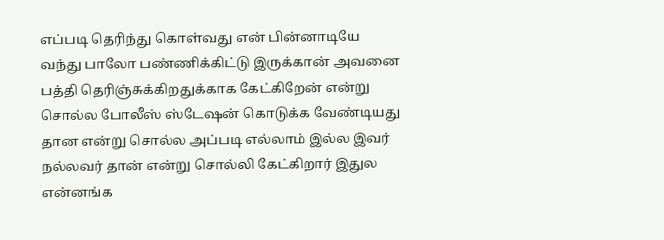எப்படி தெரிந்து கொள்வது என் பின்னாடியே வந்து பாலோ பண்ணிக்கிட்டு இருக்கான் அவனை பத்தி தெரிஞ்சுக்கிறதுக்காக கேட்கிறேன் என்று சொல்ல போலீஸ் ஸ்டேஷன் கொடுக்க வேண்டியது தான என்று சொல்ல அப்படி எல்லாம் இல்ல இவர் நல்லவர் தான் என்று சொல்லி கேட்கிறார் இதுல என்னங்க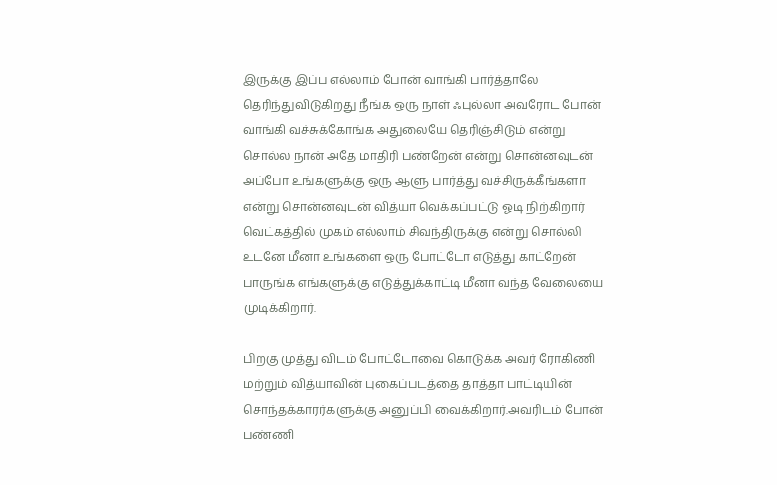இருக்கு இப்ப எல்லாம் போன் வாங்கி பார்த்தாலே தெரிந்துவிடுகிறது நீங்க ஒரு நாள் ஃபுல்லா அவரோட போன் வாங்கி வச்சுக்கோங்க அதுலையே தெரிஞ்சிடும் என்று சொல்ல நான் அதே மாதிரி பண்றேன் என்று சொன்னவுடன் அப்போ உங்களுக்கு ஒரு ஆளு பார்த்து வச்சிருக்கீங்களா என்று சொன்னவுடன் வித்யா வெக்கப்பட்டு ஓடி நிற்கிறார் வெட்கத்தில் முகம் எல்லாம் சிவந்திருக்கு என்று சொல்லி உடனே மீனா உங்களை ஒரு போட்டோ எடுத்து காட்றேன் பாருங்க எங்களுக்கு எடுத்துக்காட்டி மீனா வந்த வேலையை முடிக்கிறார்.

பிறகு முத்து விடம் போட்டோவை கொடுக்க அவர் ரோகிணி மற்றும் வித்யாவின் புகைப்படத்தை தாத்தா பாட்டியின் சொந்தக்காரர்களுக்கு அனுப்பி வைக்கிறார்.அவரிடம் போன் பண்ணி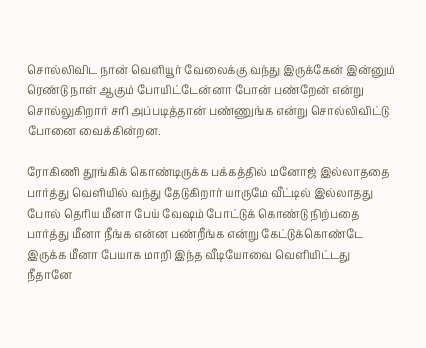சொல்லிவிட நான் வெளியூர் வேலைக்கு வந்து இருக்கேன் இன்னும் ரெண்டு நாள் ஆகும் போயிட்டேன்னா போன் பண்றேன் என்று சொல்லுகிறார் சரி அப்படித்தான் பண்ணுங்க என்று சொல்லிவிட்டு போனை வைக்கின்றன.

ரோகிணி தூங்கிக் கொண்டிருக்க பக்கத்தில் மனோஜ் இல்லாததை பார்த்து வெளியில் வந்து தேடுகிறார் யாருமே வீட்டில் இல்லாதது போல் தெரிய மீனா பேய் வேஷம் போட்டுக் கொண்டு நிற்பதை பார்த்து மீனா நீங்க என்ன பண்றீங்க என்று கேட்டுக்கொண்டே இருக்க மீனா பேயாக மாறி இந்த வீடியோவை வெளியிட்டது நீதானே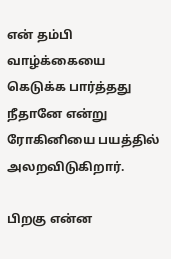என் தம்பி வாழ்க்கையை கெடுக்க பார்த்தது நீதானே என்று ரோகினியை பயத்தில் அலறவிடுகிறார்.

பிறகு என்ன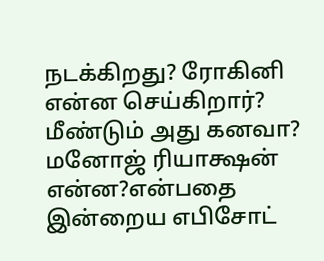நடக்கிறது? ரோகினி என்ன செய்கிறார்? மீண்டும் அது கனவா? மனோஜ் ரியாக்ஷன் என்ன?என்பதை இன்றைய எபிசோட்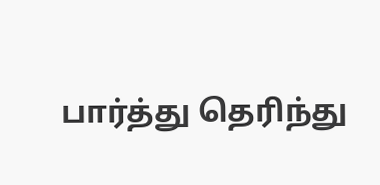பார்த்து தெரிந்து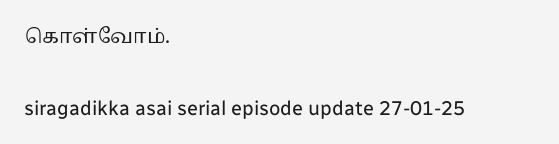கொள்வோம்.

siragadikka asai serial episode update 27-01-25